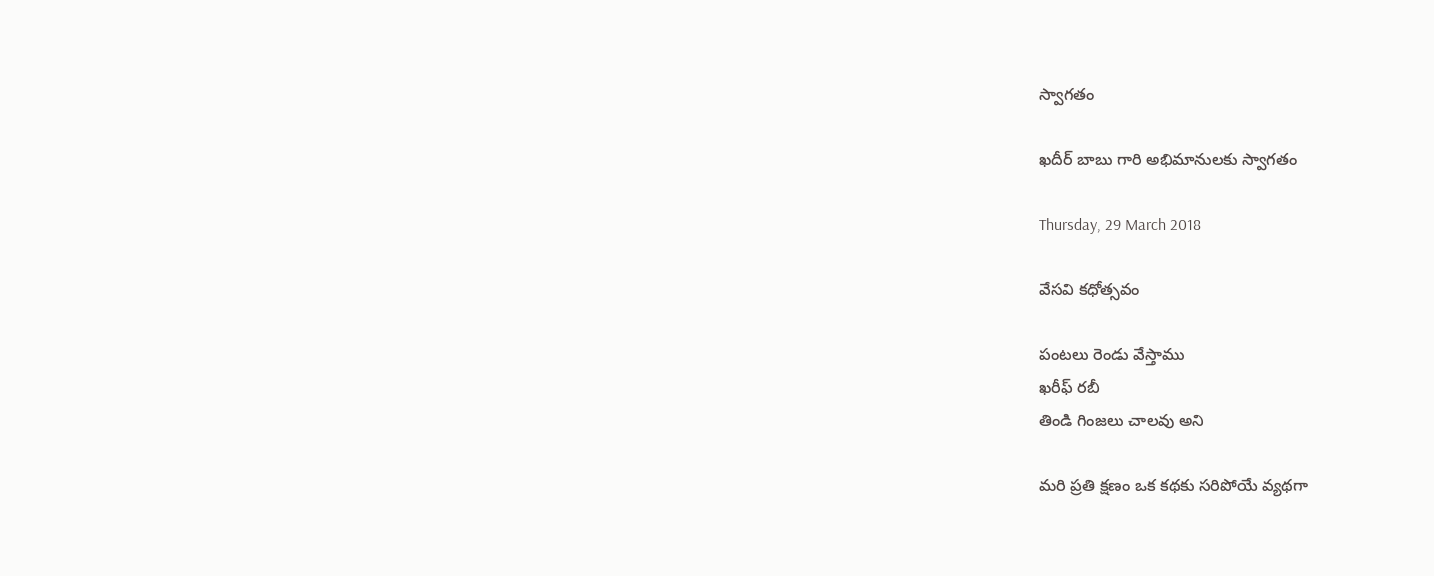స్వాగతం

ఖదీర్ బాబు గారి అభిమానులకు స్వాగతం

Thursday, 29 March 2018

వేసవి కధోత్సవం

పంటలు రెండు వేస్తాము
ఖరీఫ్ రబీ
తిండి గింజలు చాలవు అని

మరి ప్రతి క్షణం ఒక కథకు సరిపోయే వ్యథగా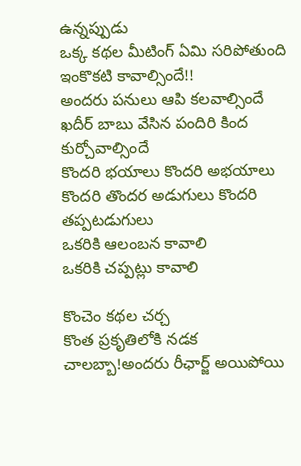ఉన్నప్పుడు
ఒక్క కథల మీటింగ్ ఏమి సరిపోతుంది
ఇంకొకటి కావాల్సిందే!!
అందరు పనులు ఆపి కలవాల్సిందే
ఖదీర్ బాబు వేసిన పందిరి కింద కుర్చోవాల్సిందే
కొందరి భయాలు కొందరి అభయాలు
కొందరి తొందర అడుగులు కొందరి తప్పటడుగులు
ఒకరికి ఆలంబన కావాలి
ఒకరికి చప్పట్లు కావాలి

కొంచెం కథల చర్చ
కొంత ప్రకృతిలోకి నడక
చాలబ్బా!అందరు రీఛార్జ్ అయిపోయి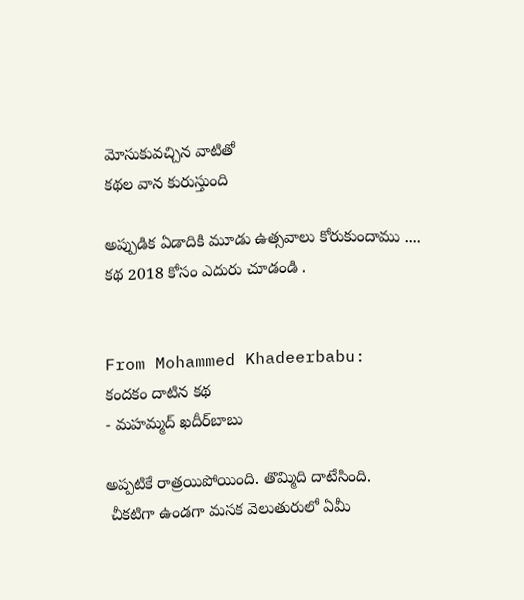మోసుకువచ్చిన వాటితో
కథల వాన కురుస్తుంది

అప్పుడిక ఏడాదికి మూడు ఉత్సవాలు కోరుకుందాము ....
కథ 2018 కోసం ఎదురు చూడండి .


From Mohammed Khadeerbabu:
కందకం దాటిన కథ
- మహమ్మద్ ఖదీర్‌బాబు

అప్పటికే రాత్రయిపోయింది. తొమ్మిది దాటేసింది.
 చీకటిగా ఉండగా మసక వెలుతురులో ఏమీ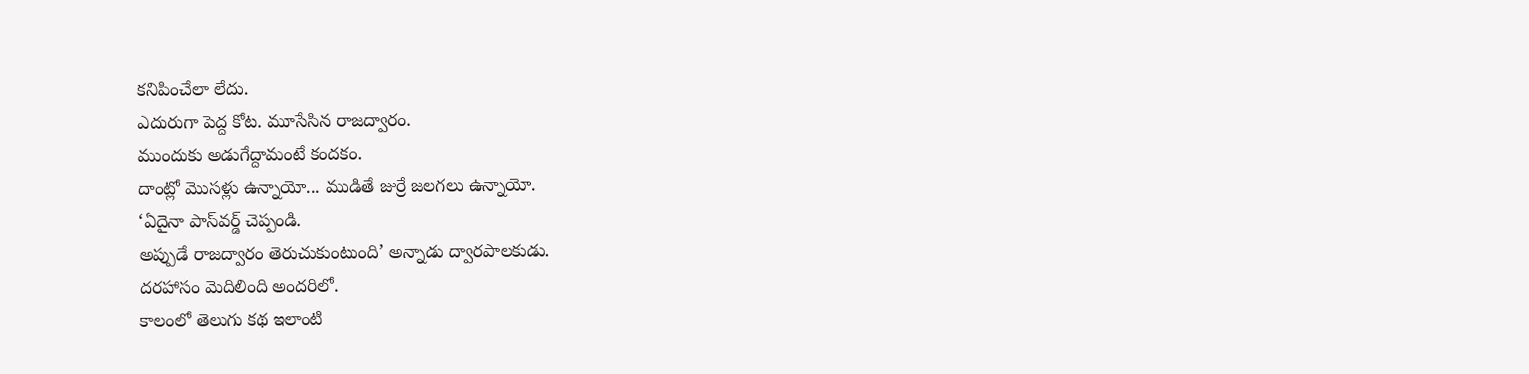కనిపించేలా లేదు.
ఎదురుగా పెద్ద కోట. మూసేసిన రాజద్వారం.
ముందుకు అడుగేద్దామంటే కందకం.
దాంట్లో మొసళ్లు ఉన్నాయో... ముడితే జుర్రే జలగలు ఉన్నాయో.
‘ఏదైనా పాస్‌వర్డ్ చెప్పండి.
అప్పుడే రాజద్వారం తెరుచుకుంటుంది’ అన్నాడు ద్వారపాలకుడు.
దరహాసం మెదిలింది అందరిలో.
కాలంలో తెలుగు కథ ఇలాంటి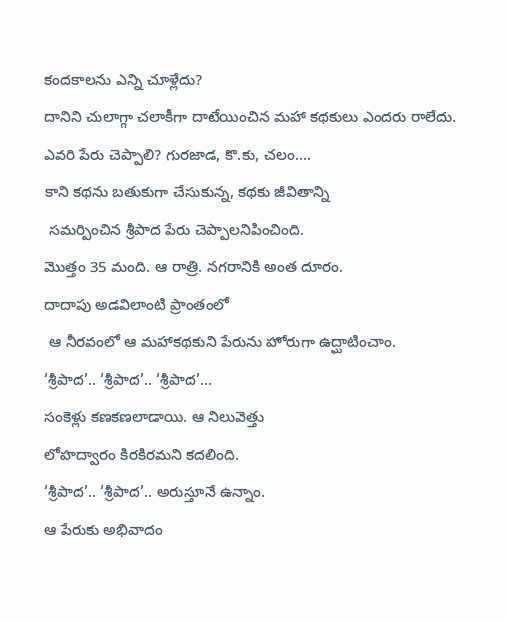కందకాలను ఎన్ని చూళ్లేదు?
దానిని చులాగ్గా చలాకీగా దాటేయించిన మహా కథకులు ఎందరు రాలేదు.
ఎవరి పేరు చెప్పాలి? గురజాడ, కొ.కు, చలం....
కాని కథను బతుకుగా చేసుకున్న, కథకు జీవితాన్ని
 సమర్పించిన శ్రీపాద పేరు చెప్పాలనిపించింది.
మొత్తం 35 మంది. ఆ రాత్రి. నగరానికి అంత దూరం.
దాదాపు అడవిలాంటి ప్రాంతంలో
 ఆ నీరవంలో ఆ మహాకథకుని పేరును హోరుగా ఉద్ఘాటించాం.
‘శ్రీపాద’.. ‘శ్రీపాద’.. ‘శ్రీపాద’...
సంకెళ్లు కణకణలాడాయి. ఆ నిలువెత్తు
లోహద్వారం కిరకిరమని కదలింది.
‘శ్రీపాద’.. ‘శ్రీపాద’.. అరుస్తూనే ఉన్నాం.
ఆ పేరుకు అభివాదం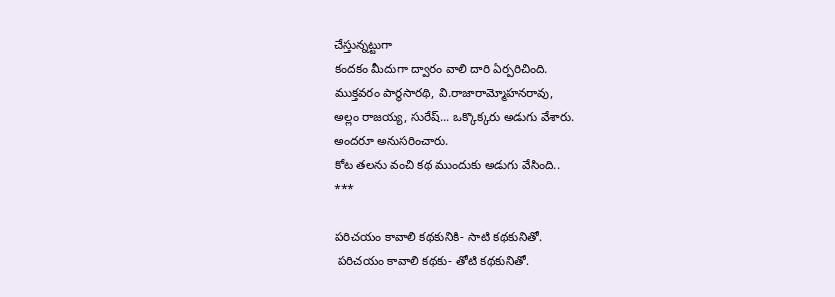చేస్తున్నట్టుగా
కందకం మీదుగా ద్వారం వాలి దారి ఏర్పరిచింది.
ముక్తవరం పార్థసారథి, వి.రాజారామ్మోహనరావు,
అల్లం రాజయ్య, సురేష్... ఒక్కొక్కరు అడుగు వేశారు.
అందరూ అనుసరించారు.
కోట తలను వంచి కథ ముందుకు అడుగు వేసింది..
***

పరిచయం కావాలి కథకునికి- సాటి కథకునితో.
 పరిచయం కావాలి కథకు- తోటి కథకునితో.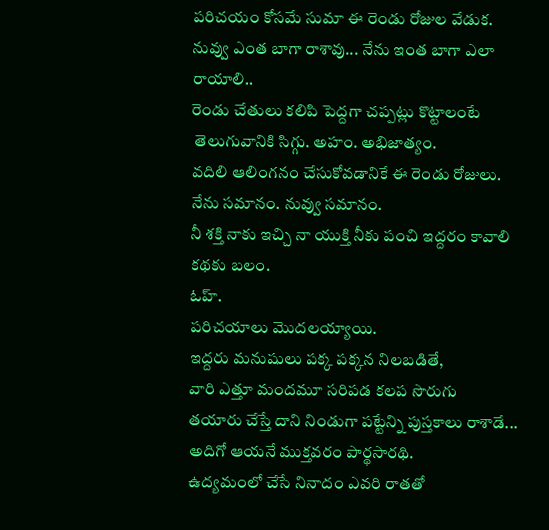పరిచయం కోసమే సుమా ఈ రెండు రోజుల వేడుక.
నువ్వు ఎంత బాగా రాశావు... నేను ఇంత బాగా ఎలా రాయాలి..
రెండు చేతులు కలిపి పెద్దగా చప్పట్లు కొట్టాలంటే
 తెలుగువానికి సిగ్గు. అహం. అభిజాత్యం.
వదిలి ఆలింగనం చేసుకోవడానికే ఈ రెండు రోజులు.
నేను సమానం. నువ్వు సమానం.
నీ శక్తి నాకు ఇచ్చి నా యుక్తి నీకు పంచి ఇద్దరం కావాలి కథకు బలం.
ఓహ్.
పరిచయాలు మొదలయ్యాయి.
ఇద్దరు మనుషులు పక్క పక్కన నిలబడితే,
వారి ఎత్తూ మందమూ సరిపడ కలప సొరుగు
తయారు చేస్తే దాని నిండుగా పట్టేన్ని పుస్తకాలు రాశాడే...
అదిగో ఆయనే ముక్తవరం పార్థసారథి.
ఉద్యమంలో చేసే నినాదం ఎవరి రాతతో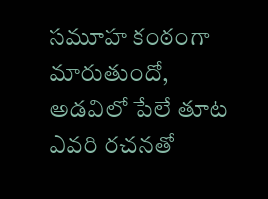సమూహ కంఠంగా మారుతుందో,
అడవిలో పేలే తూట ఎవరి రచనతో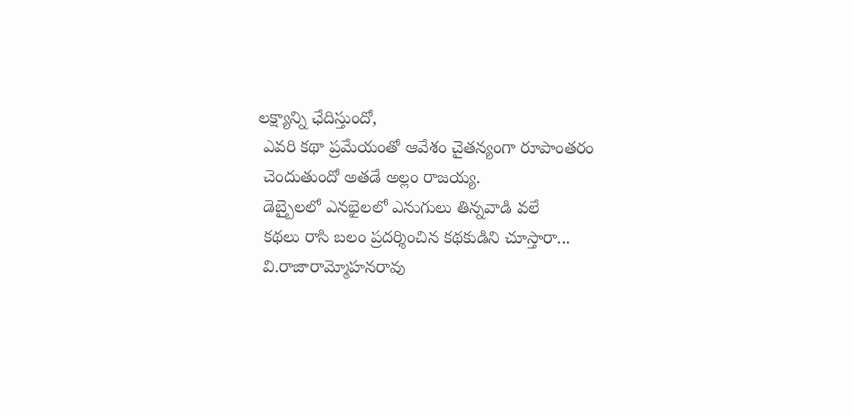లక్ష్యాన్ని ఛేదిస్తుందో,
 ఎవరి కథా ప్రమేయంతో ఆవేశం చైతన్యంగా రూపాంతరం
 చెందుతుందో అతడే అల్లం రాజయ్య.
 డెబ్బైలలో ఎనభైలలో ఎనుగులు తిన్నవాడి వలే
 కథలు రాసి బలం ప్రదర్శించిన కథకుడిని చూస్తారా...
 వి.రాజారామ్మోహనరావు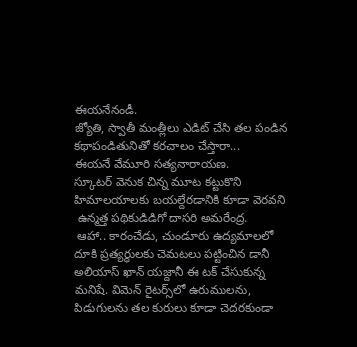ఈయనేనండీ.
జ్యోతి, స్వాతీ మంత్లీలు ఎడిట్ చేసి తల పండిన
కథాపండితునితో కరచాలం చేస్తారా...
ఈయనే వేమూరి సత్యనారాయణ.
స్కూటర్ వెనుక చిన్న మూట కట్టుకొని
హిమాలయాలకు బయల్దేరడానికి కూడా వెరవని
 ఉన్మత్త పథికుడిడిగో దాసరి అమరేంద్ర.
 ఆహా.. కారంచేడు, చుండూరు ఉద్యమాలలో దూకి ప్రత్యర్థులకు చెమటలు పట్టించిన డానీ అలియాస్ ఖాన్ యజ్దానీ ఈ టక్ చేసుకున్న మనిషే. విమెన్ రైటర్స్‌లో ఉరుములను, పిడుగులను తల కురులు కూడా చెదరకుండా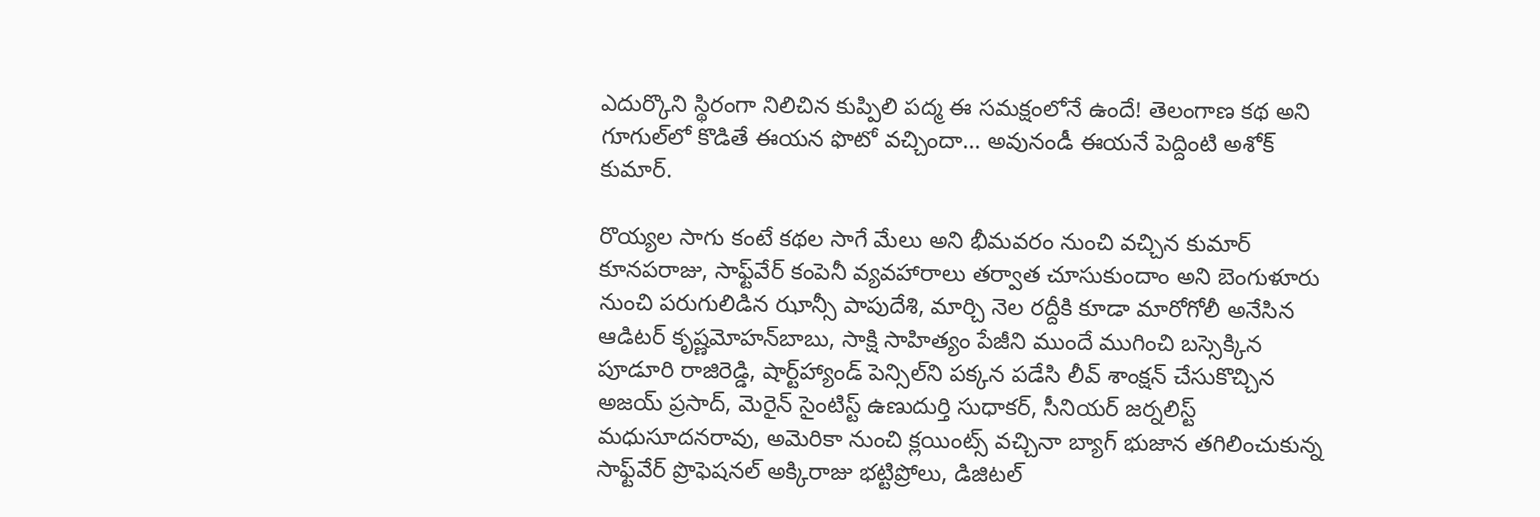ఎదుర్కొని స్థిరంగా నిలిచిన కుప్పిలి పద్మ ఈ సమక్షంలోనే ఉందే! తెలంగాణ కథ అని గూగుల్‌లో కొడితే ఈయన ఫొటో వచ్చిందా... అవునండీ ఈయనే పెద్దింటి అశోక్ కుమార్.

రొయ్యల సాగు కంటే కథల సాగే మేలు అని భీమవరం నుంచి వచ్చిన కుమార్ కూనపరాజు, సాఫ్ట్‌వేర్ కంపెనీ వ్యవహారాలు తర్వాత చూసుకుందాం అని బెంగుళూరు నుంచి పరుగులిడిన ఝాన్సీ పాపుదేశి, మార్చి నెల రద్దీకి కూడా మారోగోలీ అనేసిన ఆడిటర్ కృష్ణమోహన్‌బాబు, సాక్షి సాహిత్యం పేజీని ముందే ముగించి బస్సెక్కిన పూడూరి రాజిరెడ్డి, షార్ట్‌హ్యాండ్ పెన్సిల్‌ని పక్కన పడేసి లీవ్ శాంక్షన్ చేసుకొచ్చిన అజయ్ ప్రసాద్, మెరైన్ సైంటిస్ట్ ఉణుదుర్తి సుధాకర్, సీనియర్ జర్నలిస్ట్ మధుసూదనరావు, అమెరికా నుంచి క్లయింట్స్ వచ్చినా బ్యాగ్ భుజాన తగిలించుకున్న సాఫ్ట్‌వేర్ ప్రొఫెషనల్ అక్కిరాజు భట్టిప్రోలు, డిజిటల్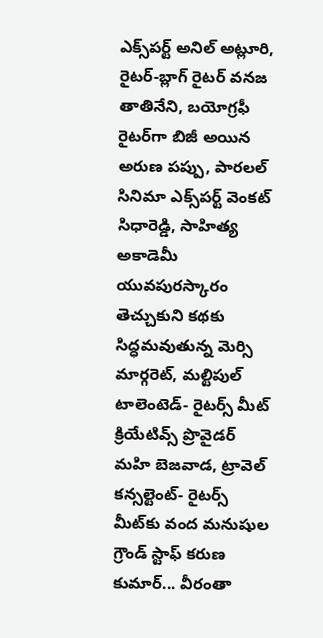ఎక్స్‌పర్ట్ అనిల్ అట్లూరి, రైటర్-బ్లాగ్ రైటర్ వనజ తాతినేని, బయోగ్రఫీ రైటర్‌గా బిజీ అయిన అరుణ పప్పు, పారలల్ సినిమా ఎక్స్‌పర్ట్ వెంకట్ సిధారెడ్డి, సాహిత్య అకాడెమీ యువపురస్కారం తెచ్చుకుని కథకు సిద్ధమవుతున్న మెర్సి మార్గరెట్, మల్టిపుల్ టాలెంటెడ్- రైటర్స్ మీట్ క్రియేటివ్స్ ప్రొవైడర్ మహి బెజవాడ, ట్రావెల్ కన్సల్టెంట్- రైటర్స్ మీట్‌కు వంద మనుషుల గ్రౌండ్ స్టాఫ్ కరుణ కుమార్... వీరంతా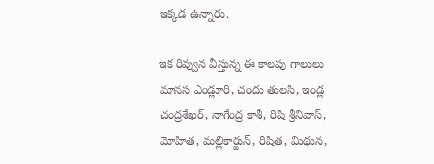ఇక్కడ ఉన్నారు.

ఇక రివ్వున వీస్తున్న ఈ కాలపు గాలులు మానస ఎండ్లూరి, చందు తులసి, ఇండ్ల చంద్రశేఖర్, నాగేంద్ర కాశీ, రిషి శ్రీనివాస్, మోహిత, మల్లికార్జున్, రిషిత, మిథున,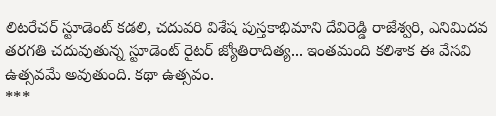లిటరేచర్ స్టూడెంట్ కడలి, చదువరి విశేష పుస్తకాభిమాని దేవిరెడ్డి రాజేశ్వరి, ఎనిమిదవ తరగతి చదువుతున్న స్టూడెంట్ రైటర్ జ్యోతిరాదిత్య... ఇంతమంది కలిశాక ఈ వేసవి ఉత్సవమే అవుతుంది. కథా ఉత్సవం.
***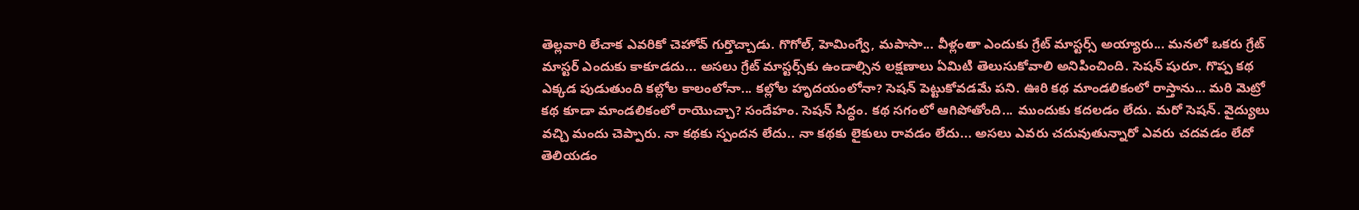తెల్లవారి లేచాక ఎవరికో చెహోవ్ గుర్తొచ్చాడు. గొగోల్, హెమింగ్వే, మపాసా... వీళ్లంతా ఎందుకు గ్రేట్ మాస్టర్స్ అయ్యారు... మనలో ఒకరు గ్రేట్ మాస్టర్ ఎందుకు కాకూడదు... అసలు గ్రేట్ మాస్టర్స్‌కు ఉండాల్సిన లక్షణాలు ఏమిటి తెలుసుకోవాలి అనిపించింది. సెషన్ షురూ. గొప్ప కథ ఎక్కడ పుడుతుంది కల్లోల కాలంలోనా... కల్లోల హృదయంలోనా? సెషన్ పెట్టుకోవడమే పని. ఊరి కథ మాండలికంలో రాస్తాను... మరి మెట్రో కథ కూడా మాండలికంలో రాయొచ్చా? సందేహం. సెషన్ సిద్ధం. కథ సగంలో ఆగిపోతోంది... ముందుకు కదలడం లేదు. మరో సెషన్. వైద్యులు వచ్చి మందు చెప్పారు. నా కథకు స్పందన లేదు.. నా కథకు లైకులు రావడం లేదు... అసలు ఎవరు చదువుతున్నారో ఎవరు చదవడం లేదో తెలియడం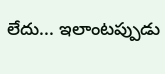లేదు... ఇలాంటప్పుడు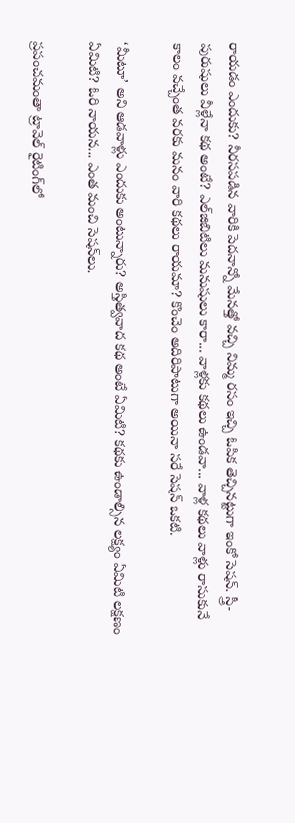రాయడం ఎందుకు? నీరసపడిన వారికి పెదనాన్నో మేనత్తో వచ్చి నిమ్మ రసం ఇచ్చి ఓపిక తెచ్చినట్టుగా ఇంకో సెషన్. స్త్రీ-పురుషులు వీళ్లేనా కథ అంటే? ఎల్‌జిబిటిలు మనుషులు కారా... వాళ్లకు కథలు ఉండవా... వాళ్ల కథలు వాళ్లు రాసుకునే కాలం వచ్చేంత వరకు మనం వారి కథలు రాయమా? కొంచెం అదిరిపాటుగా అయినా సరే సెషన్ ఒకటి.

‘మీటూ’ అని ఆడవాళ్లు ఎందుకు అంటున్నారు? అస్తిత్వవాద కథ అంటే ఏమిటి? కథకు ఉండాల్సిన లక్ష్యం ఏమిటి లక్షణం ఏమిటి? ఓరి నాయన... ఎంత మంచి సెషన్‌లు.

ప్రపంచమంతా ట్రావెల్ రైటింగ్‌లో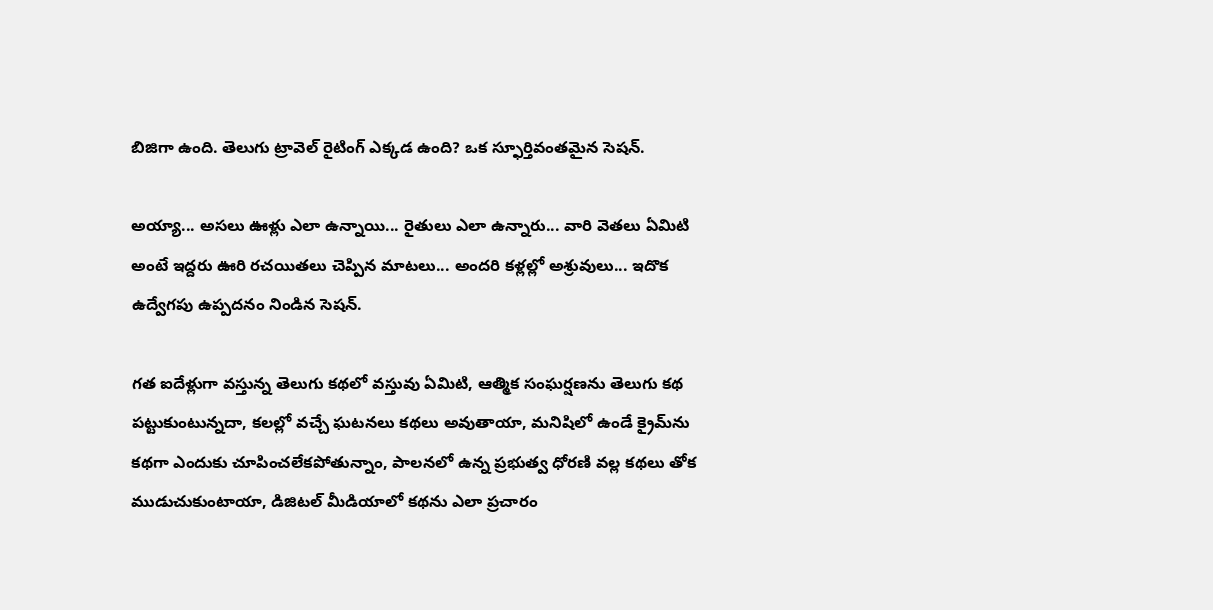బిజిగా ఉంది. తెలుగు ట్రావెల్ రైటింగ్ ఎక్కడ ఉంది? ఒక స్ఫూర్తివంతమైన సెషన్.

అయ్యా... అసలు ఊళ్లు ఎలా ఉన్నాయి... రైతులు ఎలా ఉన్నారు... వారి వెతలు ఏమిటి అంటే ఇద్దరు ఊరి రచయితలు చెప్పిన మాటలు... అందరి కళ్లల్లో అశ్రువులు... ఇదొక ఉద్వేగపు ఉప్పదనం నిండిన సెషన్.

గత ఐదేళ్లుగా వస్తున్న తెలుగు కథలో వస్తువు ఏమిటి, ఆత్మిక సంఘర్షణను తెలుగు కథ పట్టుకుంటున్నదా, కలల్లో వచ్చే ఘటనలు కథలు అవుతాయా, మనిషిలో ఉండే క్రైమ్‌ను కథగా ఎందుకు చూపించలేకపోతున్నాం, పాలనలో ఉన్న ప్రభుత్వ ధోరణి వల్ల కథలు తోక ముడుచుకుంటాయా, డిజిటల్ మీడియాలో కథను ఎలా ప్రచారం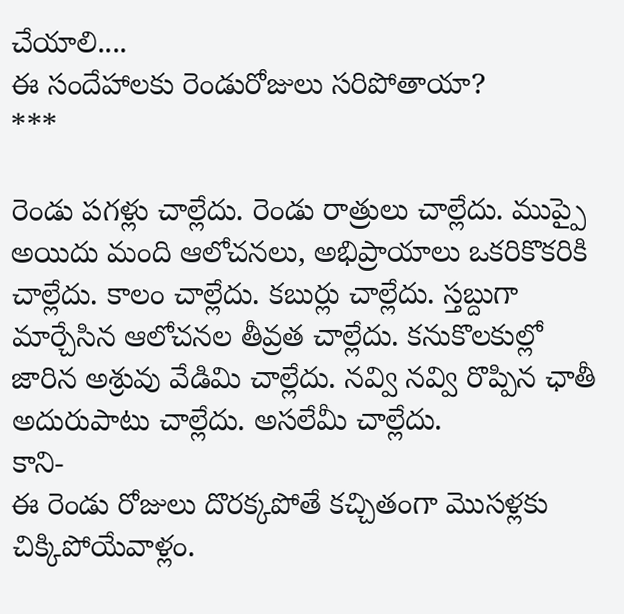చేయాలి....
ఈ సందేహాలకు రెండురోజులు సరిపోతాయా?
***

రెండు పగళ్లు చాల్లేదు. రెండు రాత్రులు చాల్లేదు. ముప్పై అయిదు మంది ఆలోచనలు, అభిప్రాయాలు ఒకరికొకరికి చాల్లేదు. కాలం చాల్లేదు. కబుర్లు చాల్లేదు. స్తబ్దుగా మార్చేసిన ఆలోచనల తీవ్రత చాల్లేదు. కనుకొలకుల్లో జారిన అశ్రువు వేడిమి చాల్లేదు. నవ్వి నవ్వి రొప్పిన ఛాతీ అదురుపాటు చాల్లేదు. అసలేమీ చాల్లేదు.
కాని-
ఈ రెండు రోజులు దొరక్కపోతే కచ్చితంగా మొసళ్లకు చిక్కిపోయేవాళ్లం.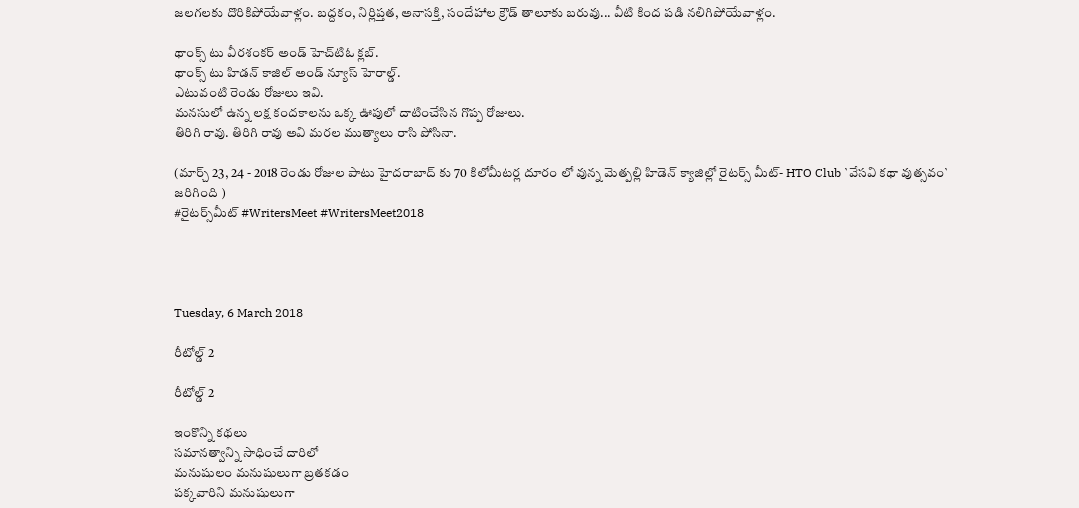జలగలకు దొరికిపోయేవాళ్లం. బద్దకం, నిర్లిప్తత, అనాసక్తి, సందేహాల క్రౌడ్ తాలూకు బరువు... వీటి కింద పడి నలిగిపోయేవాళ్లం.

థాంక్స్ టు వీరశంకర్ అండ్ హెచ్‌టిఓ క్లబ్.
థాంక్స్ టు హిడన్ కాజిల్ అండ్ న్యూస్ హెరాల్డ్.
ఎటువంటి రెండు రోజులు ఇవి.
మనసులో ఉన్న లక్ష కందకాలను ఒక్క ఊపులో దాటించేసిన గొప్ప రోజులు.
తిరిగి రావు. తిరిగి రావు అవి మరల ముత్యాలు రాసి పోసినా.

(మార్చ్ 23, 24 - 2018 రెండు రోజుల పాటు హైదరాబాద్ కు 70 కిలోమీటర్ల దూరం లో వున్న మెత్పల్లి హిడెన్ క్యాజిల్లో రైటర్స్ మీట్- HTO Club `వేసవి కథా వుత్సవం` జరిగింది )
#రైటర్స్‌మీట్ #WritersMeet #WritersMeet2018




Tuesday, 6 March 2018

రీటోల్డ్ 2

రీటోల్డ్ 2

ఇంకొన్ని కథలు
సమానత్వాన్ని సాధించే దారిలో
మనుషులం మనుషులుగా బ్రతకడం
పక్కవారిని మనుషులుగా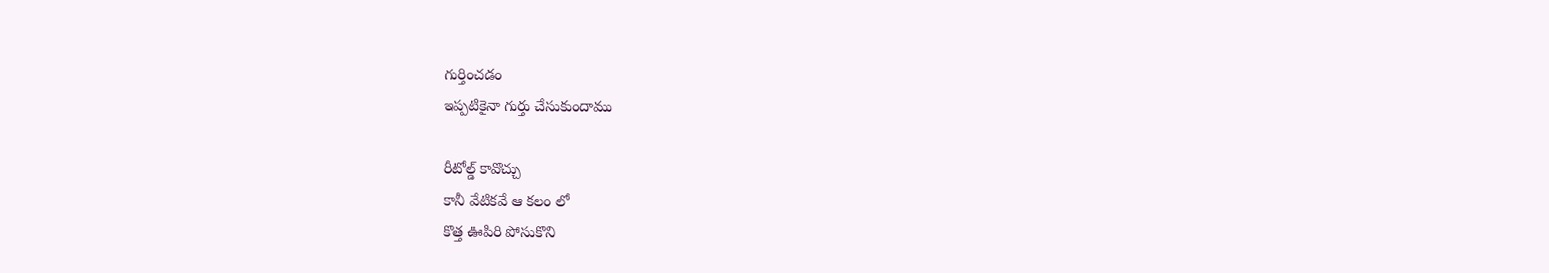గుర్తించడం
ఇప్పటికైనా గుర్తు చేసుకుందాము

రీటోల్డ్ కావొచ్చు
కానీ వేటికవే ఆ కలం లో
కొత్త ఊపిరి పోసుకొని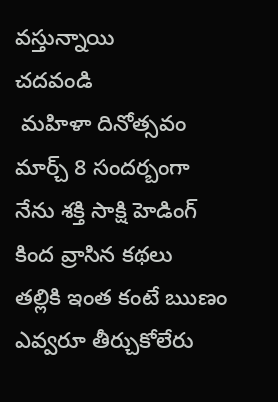వస్తున్నాయి
చదవండి
 మహిళా దినోత్సవం మార్చ్ 8 సందర్బంగా
నేను శక్తి సాక్షి హెడింగ్ కింద వ్రాసిన కథలు
తల్లికి ఇంత కంటే ఋణం ఎవ్వరూ తీర్చుకోలేరు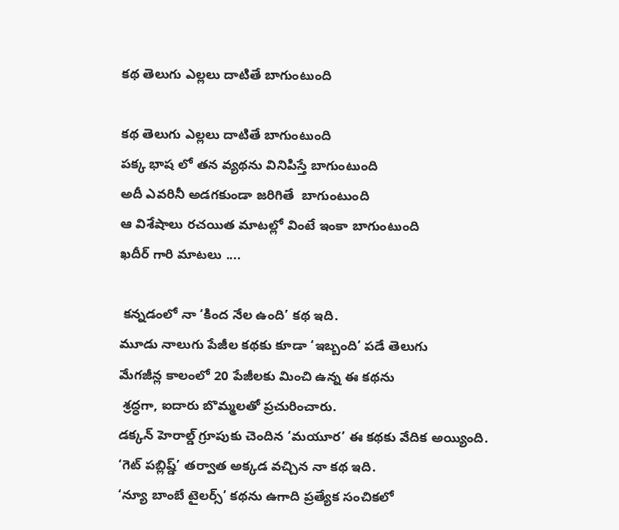కథ తెలుగు ఎల్లలు దాటితే బాగుంటుంది

కథ తెలుగు ఎల్లలు దాటితే బాగుంటుంది
పక్క భాష లో తన వ్యథను వినిపిస్తే బాగుంటుంది
అదీ ఎవరినీ అడగకుండా జరిగితే  బాగుంటుంది
ఆ విశేషాలు రచయిత మాటల్లో వింటే ఇంకా బాగుంటుంది
ఖదీర్ గారి మాటలు ....

 కన్నడంలో నా ‘కింద నేల ఉంది’ కథ ఇది.
మూడు నాలుగు పేజీల కథకు కూడా ‘ఇబ్బంది’ పడే తెలుగు
మేగజీన్ల కాలంలో 20 పేజీలకు మించి ఉన్న ఈ కథను
 శ్రద్ధగా, ఐదారు బొమ్మలతో ప్రచురించారు.
డక్కన్ హెరాల్డ్ గ్రూపుకు చెందిన ‘మయూర’ ఈ కథకు వేదిక అయ్యింది.
‘గెట్ పబ్లిష్డ్’ తర్వాత అక్కడ వచ్చిన నా కథ ఇది.
‘న్యూ బాంబే టైలర్స్’ కథను ఉగాది ప్రత్యేక సంచికలో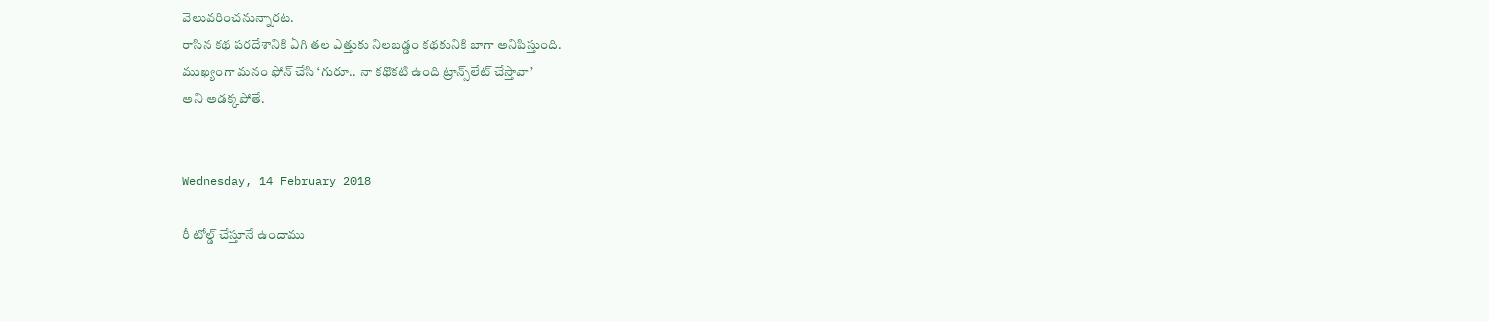వెలువరించనున్నారట.
రాసిన కథ పరదేశానికి ఏగి తల ఎత్తుకు నిలబడ్డం కథకునికి బాగా అనిపిస్తుంది.
ముఖ్యంగా మనం ఫోన్ చేసి ‘గురూ.. నా కథొకటి ఉంది ట్రాన్స్‌లేట్ చేస్తావా’
అని అడక్కపోతే.


Wednesday, 14 February 2018

రీ టోల్డ్ చేస్తూనే ఉందాము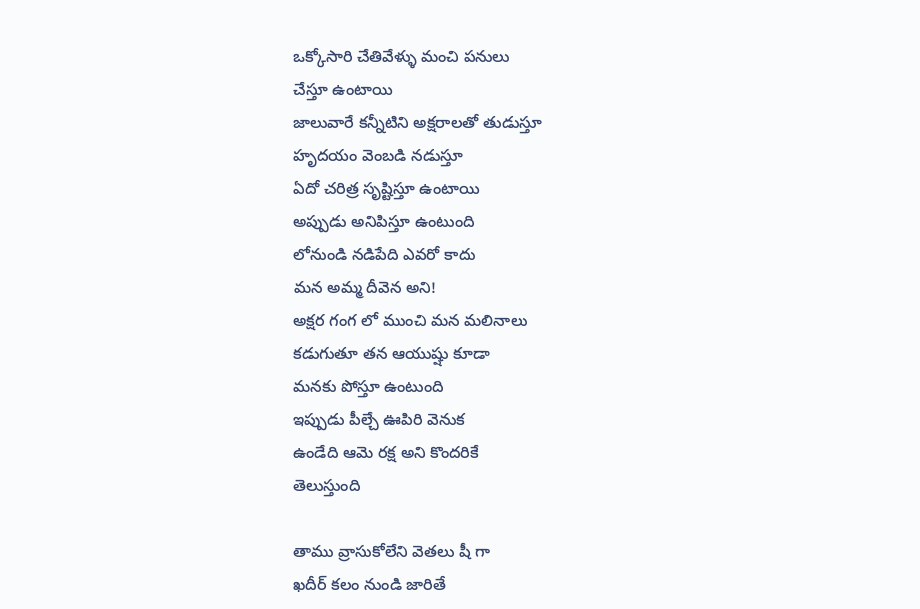ఒక్కోసారి చేతివేళ్ళు మంచి పనులు
చేస్తూ ఉంటాయి
జాలువారే కన్నీటిని అక్షరాలతో తుడుస్తూ
హృదయం వెంబడి నడుస్తూ
ఏదో చరిత్ర సృష్టిస్తూ ఉంటాయి
అప్పుడు అనిపిస్తూ ఉంటుంది
లోనుండి నడిపేది ఎవరో కాదు
మన అమ్మ దీవెన అని!
అక్షర గంగ లో ముంచి మన మలినాలు
కడుగుతూ తన ఆయుష్షు కూడా
మనకు పోస్తూ ఉంటుంది
ఇప్పుడు పీల్చే ఊపిరి వెనుక
ఉండేది ఆమె రక్ష అని కొందరికే
తెలుస్తుంది

తాము వ్రాసుకోలేని వెతలు షీ గా
ఖదీర్ కలం నుండి జారితే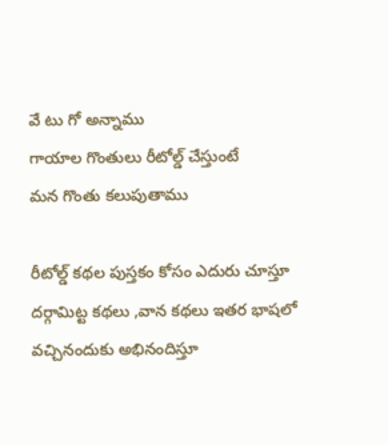వే టు గో అన్నాము
గాయాల గొంతులు రీటోల్డ్ చేస్తుంటే
మన గొంతు కలుపుతాము

రీటోల్డ్ కథల పుస్తకం కోసం ఎదురు చూస్తూ
దర్గామిట్ట కథలు ,వాన కథలు ఇతర భాషలో
వచ్చినందుకు అభినందిస్తూ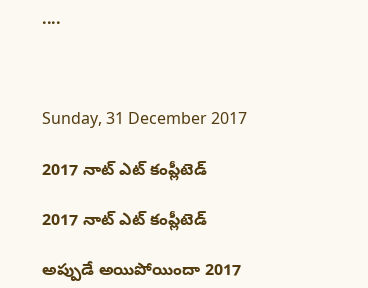....



Sunday, 31 December 2017

2017 నాట్ ఎట్ కంప్లీటెడ్

2017 నాట్ ఎట్ కంప్లీటెడ్

అప్పుడే అయిపోయిందా 2017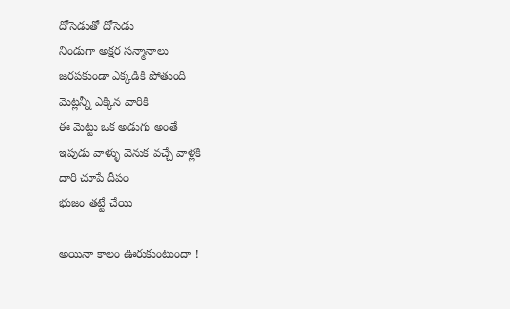దోసెడుతో దోసెడు
నిండుగా అక్షర సన్మానాలు
జరపకుండా ఎక్కడికి పోతుంది
మెట్లన్నీ ఎక్కిన వారికి
ఈ మెట్టు ఒక అడుగు అంతే
ఇపుడు వాళ్ళు వెనుక వచ్చే వాళ్లకి
దారి చూపే దీపం
భుజం తట్టే చేయి

అయినా కాలం ఊరుకుంటుందా !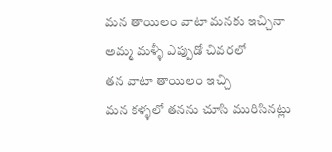మన తాయిలం వాటా మనకు ఇచ్చినా
అమ్మ మళ్ళీ ఎప్పుడో చివరలో
తన వాటా తాయిలం ఇచ్చి
మన కళ్ళలో తనను చూసి మురిసినట్లు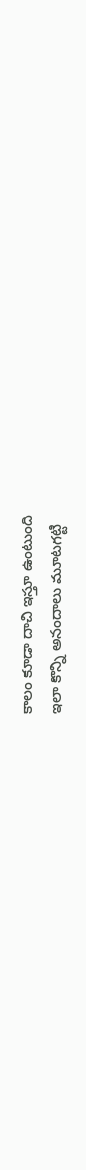కాలం కూడా దాచి ఇస్తూ ఉంటుంది
ఇలా కొన్ని అనందాలు మూటగట్టి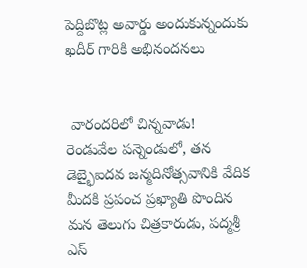పెద్దిబొట్ల అవార్డు అందుకున్నందుకు
ఖదీర్ గారికి అభినందనలు


 వారందరిలో చిన్నవాడు!
రెండువేల పన్నెండులో, తన డెబ్భైఐదవ జన్మదినోత్సవానికి వేదిక మీదకి ప్రపంచ ప్రఖ్యాతి పొందిన మన తెలుగు చిత్రకారుడు, పద్మశ్రీ ఎస్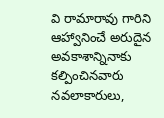వి రామారావు గారిని ఆహ్వానించే అరుదైన అవకాశాన్నినాకు కల్పించినవారు నవలాకారులు,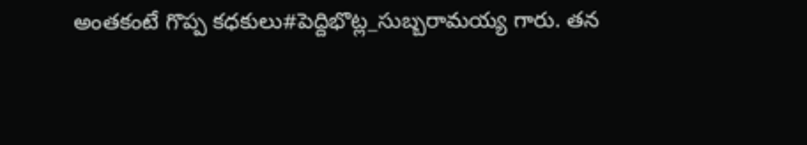అంతకంటే గొప్ప కధకులు#పెద్దిభొట్ల_సుబ్బరామయ్య గారు. తన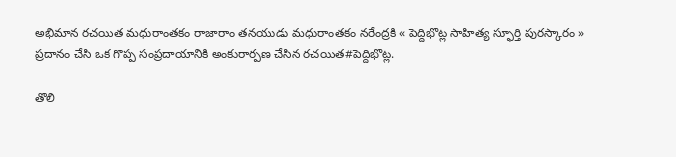అభిమాన రచయిత మధురాంతకం రాజారాం తనయుడు మధురాంతకం నరేంద్రకి « పెద్దిభొట్ల సాహిత్య స్ఫూర్తి పురస్కారం » ప్రదానం చేసి ఒక గొప్ప సంప్రదాయానికి అంకురార్పణ చేసిన రచయిత#పెద్దిభొట్ల.

తొలి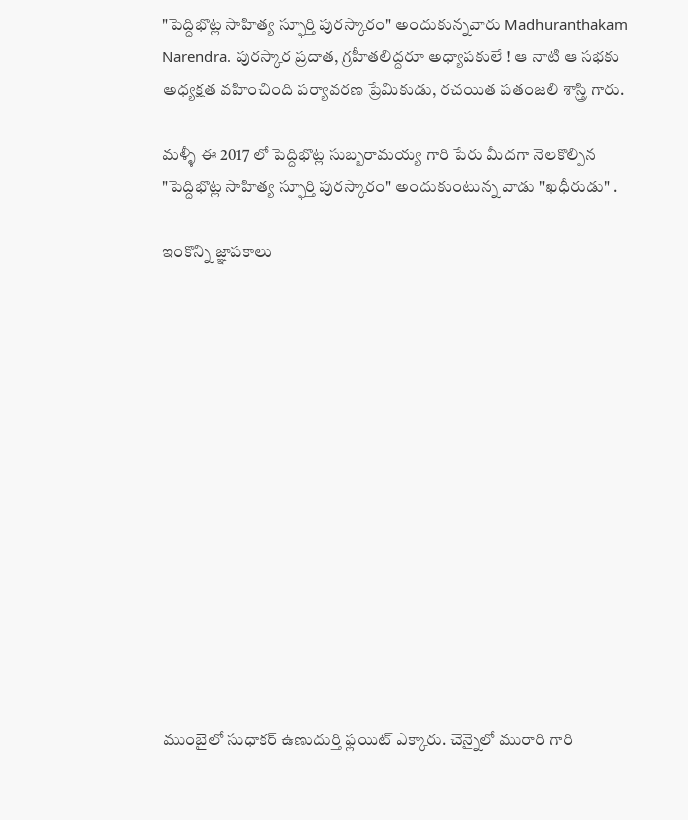"పెద్దిభొట్ల సాహిత్య స్ఫూర్తి పురస్కారం" అందుకున్నవారు Madhuranthakam Narendra. పురస్కార ప్రదాత, గ్రహీతలిద్దరూ అధ్యాపకులే ! ఆ నాటి ఆ సభకు అధ్యక్షత వహించింది పర్యావరణ ప్రేమికుడు, రచయిత పతంజలి శాస్త్రి గారు.

మళ్ళీ ఈ 2017 లో పెద్దిభొట్ల సుబ్బరామయ్య గారి పేరు మీదగా నెలకొల్పిన "పెద్దిభొట్ల సాహిత్య స్ఫూర్తి పురస్కారం" అందుకుంటున్న వాడు "ఖధీరుడు" .

ఇంకొన్ని జ్ఞాపకాలు














ముంబైలో సుధాకర్ ఉణుదుర్తి ఫ్లయిట్ ఎక్కారు. చెన్నైలో మురారి గారి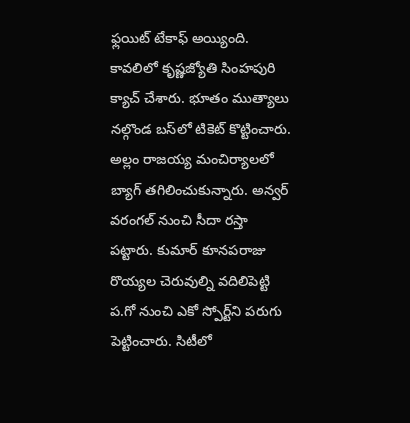ఫ్లయిట్ టేకాఫ్ అయ్యింది. కావలిలో కృష్ణజ్యోతి సింహపురి క్యాచ్ చేశారు. భూతం ముత్యాలు నల్గొండ బస్‌లో టికెట్ కొట్టించారు. అల్లం రాజయ్య మంచిర్యాలలో బ్యాగ్ తగిలించుకున్నారు. అన్వర్ వరంగల్ నుంచి సీదా రస్తా పట్టారు. కుమార్ కూనపరాజు రొయ్యల చెరువుల్ని వదిలిపెట్టి ప.గో నుంచి ఎకో స్పోర్ట్‌ని పరుగు పెట్టించారు. సిటీలో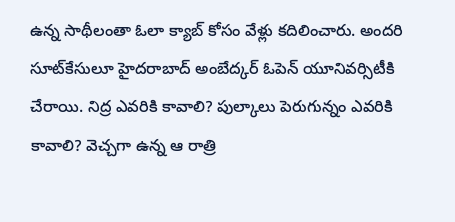ఉన్న సాథీలంతా ఓలా క్యాబ్ కోసం వేళ్లు కదిలించారు. అందరి సూట్‌కేసులూ హైదరాబాద్ అంబేద్కర్ ఓపెన్ యూనివర్సిటీకి చేరాయి. నిద్ర ఎవరికి కావాలి? పుల్కాలు పెరుగున్నం ఎవరికి కావాలి? వెచ్చగా ఉన్న ఆ రాత్రి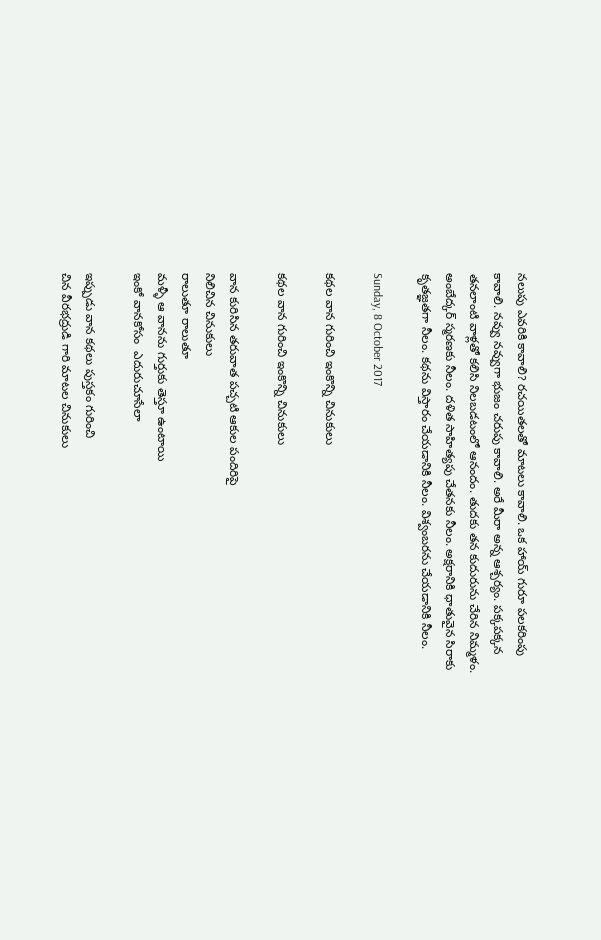నలుపు ఎవరికి కావాలి? రచయితలతో మాటలు కావాలి. ఒక హాయ్ గురూ పలకరింపు కావాలి. నవ్వు నవ్వుగా భుజం చరుపు కావాలి. అరే మీరా అన్న ఆశ్చర్యం. పక్కపక్కన తనలాంటి వాళ్లతో కలిసి నిలబడటంలో ఆనందం. తుదకు తన కుదురును చేరిన నిమ్మళం.
అంబేద్కర్ స్మరణకు నీలం. దళిత సాహిత్యపు చేతనకు నీలం. అక్షరానికి ధాతువైన సిరాకు కృతజ్ఞతగా నీలం. కథను విస్తారం చేయడానికి నీలం. విశ్వంబరను చేయడానికి నీలం.

Sunday, 8 October 2017

కథల వాన గురించి ఇంకొన్ని చినుకులు

కథల వాన గురించి ఇంకొన్ని చినుకులు

వాన కురిసిన తరువాత పచ్చటి ఆకుల పందిరిపై
నిలిచిన చినుకులు
రాలుతూ రాలుతూ
మళ్ళీ ఆ వానను గుర్తుకు తెస్తూ ఉంటాయి
ఇంకో వానకోసం  ఎదురుచూసేలా

ఇప్పుడు వాన కథలు పుస్తకం గురించి
చిన వీరభద్రుడి గారి మాటల చినుకులు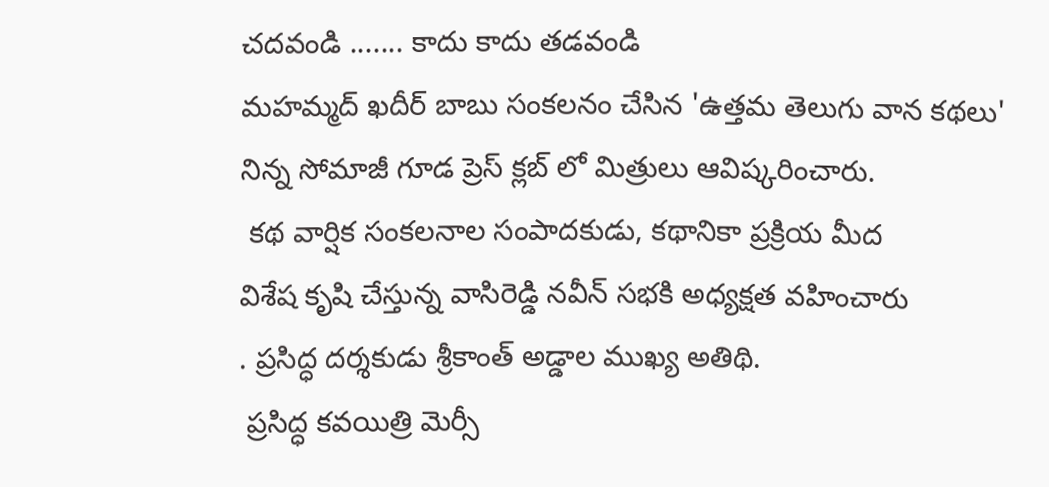చదవండి ....... కాదు కాదు తడవండి
మహమ్మద్ ఖదీర్ బాబు సంకలనం చేసిన 'ఉత్తమ తెలుగు వాన కథలు'
నిన్న సోమాజీ గూడ ప్రెస్ క్లబ్ లో మిత్రులు ఆవిష్కరించారు.
 కథ వార్షిక సంకలనాల సంపాదకుడు, కథానికా ప్రక్రియ మీద
విశేష కృషి చేస్తున్న వాసిరెడ్డి నవీన్ సభకి అధ్యక్షత వహించారు
. ప్రసిద్ధ దర్శకుడు శ్రీకాంత్ అడ్డాల ముఖ్య అతిథి.
 ప్రసిద్ధ కవయిత్రి మెర్సీ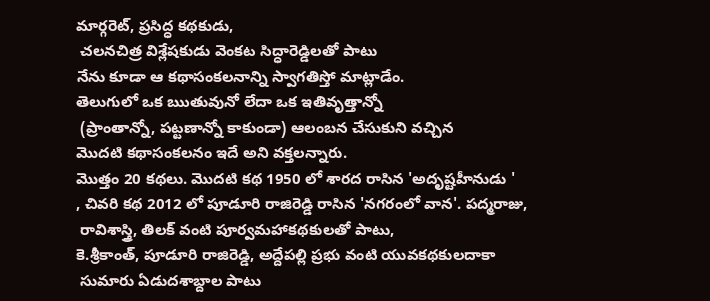మార్గరెట్, ప్రసిద్ధ కథకుడు,
 చలనచిత్ర విశ్లేషకుడు వెంకట సిద్ధారెడ్డిలతో పాటు
నేను కూడా ఆ కథాసంకలనాన్ని స్వాగతిస్తో మాట్లాడేం.
తెలుగులో ఒక ఋతువునో లేదా ఒక ఇతివృత్తాన్నో
 (ప్రాంతాన్నో, పట్టణాన్నో కాకుండా) ఆలంబన చేసుకుని వచ్చిన
మొదటి కథాసంకలనం ఇదే అని వక్తలన్నారు.
మొత్తం 20 కథలు. మొదటి కథ 1950 లో శారద రాసిన 'అదృష్టహీనుడు '
, చివరి కథ 2012 లో పూడూరి రాజిరెడ్డి రాసిన 'నగరంలో వాన'. పద్మరాజు,
 రావిశాస్త్రి, తిలక్ వంటి పూర్వమహాకథకులతో పాటు,
కె.శ్రీకాంత్, పూడూరి రాజిరెడ్డి, అద్దేపల్లి ప్రభు వంటి యువకథకులదాకా
 సుమారు ఏడుదశాబ్దాల పాటు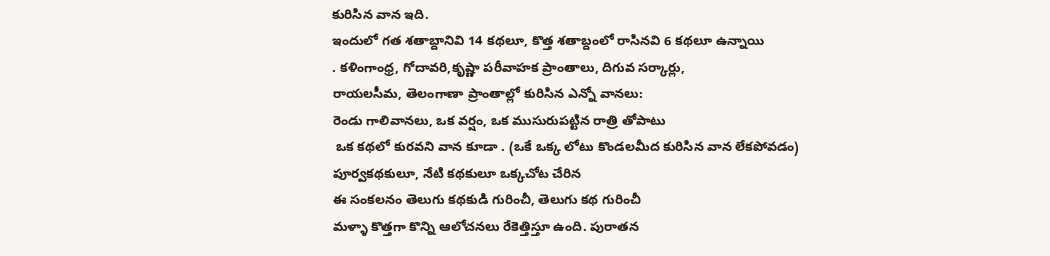కురిసిన వాన ఇది.
ఇందులో గత శతాబ్దానివి 14 కథలూ, కొత్త శతాబ్దంలో రాసినవి 6 కథలూ ఉన్నాయి
. కళింగాంధ్ర, గోదావరి,కృష్ణా పరీవాహక ప్రాంతాలు, దిగువ సర్కార్లు,
రాయలసీమ, తెలంగాణా ప్రాంతాల్లో కురిసిన ఎన్నో వానలు:
రెండు గాలివానలు, ఒక వర్షం, ఒక ముసురుపట్టిన రాత్రి తోపాటు
 ఒక కథలో కురవని వాన కూడా . (ఒకే ఒక్క లోటు కొండలమీద కురిసిన వాన లేకపోవడం)
పూర్వకథకులూ, నేటి కథకులూ ఒక్కచోట చేరిన
ఈ సంకలనం తెలుగు కథకుడి గురించీ, తెలుగు కథ గురించీ
మళ్ళా కొత్తగా కొన్ని ఆలోచనలు రేకెత్తిస్తూ ఉంది. పురాతన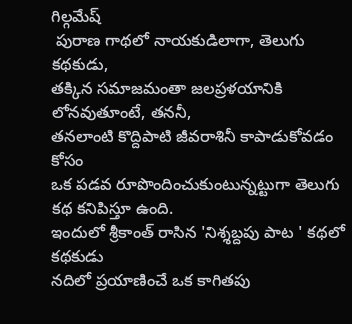గిల్గమేష్
 పురాణ గాథలో నాయకుడిలాగా, తెలుగు కథకుడు,
తక్కిన సమాజమంతా జలప్రళయానికి లోనవుతూంటే, తననీ,
తనలాంటి కొద్దిపాటి జీవరాశినీ కాపాడుకోవడం కోసం
ఒక పడవ రూపొందించుకుంటున్నట్టుగా తెలుగు కథ కనిపిస్తూ ఉంది.
ఇందులో శ్రీకాంత్ రాసిన 'నిశ్శబ్దపు పాట ' కథలో కథకుడు
నదిలో ప్రయాణించే ఒక కాగితపు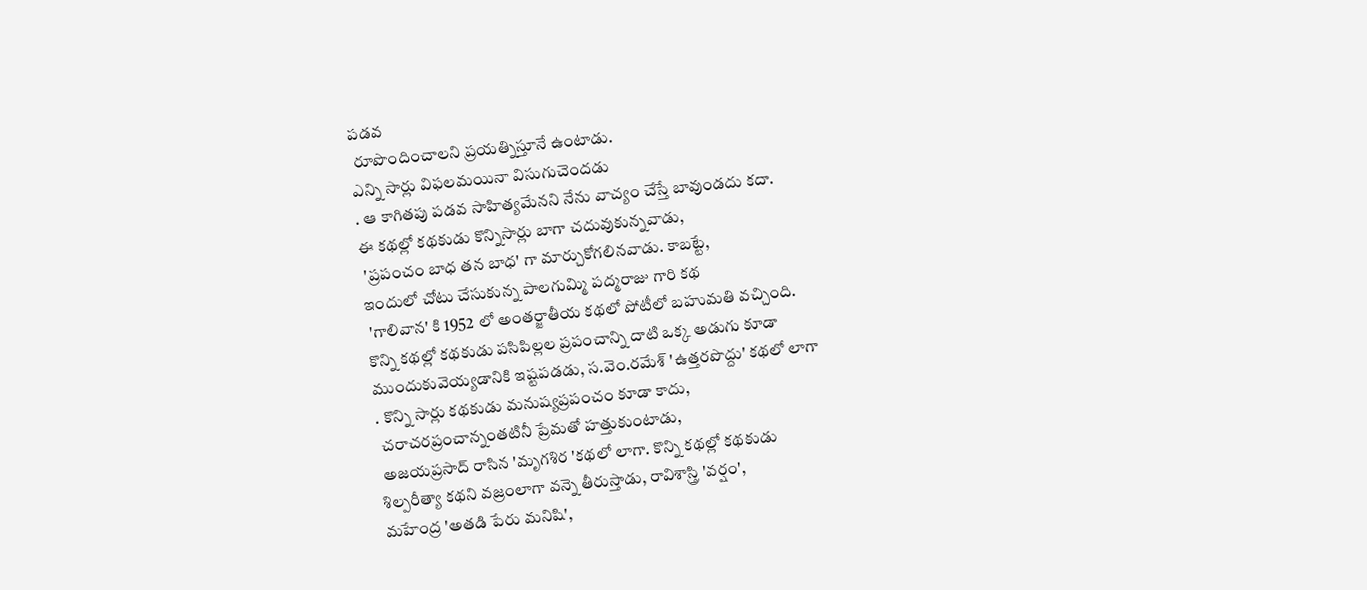పడవ
 రూపొందించాలని ప్రయత్నిస్తూనే ఉంటాడు.
ఎన్ని సార్లు విఫలమయినా విసుగుచెందడు
. ఆ కాగితపు పడవ సాహిత్యమేనని నేను వాచ్యం చేస్తే బావుండదు కదా.
ఈ కథల్లో కథకుడు కొన్నిసార్లు బాగా చదువుకున్నవాడు,
 'ప్రపంచం బాధ తన బాధ' గా మార్చుకోగలినవాడు. కాబట్టే,
ఇందులో చోటు చేసుకున్న పాలగుమ్మి పద్మరాజు గారి కథ
 'గాలివాన' కి 1952 లో అంతర్జాతీయ కథలో పోటీలో బహుమతి వచ్చింది.
కొన్ని కథల్లో కథకుడు పసిపిల్లల ప్రపంచాన్ని దాటి ఒక్క అడుగు కూడా
ముందుకువెయ్యడానికి ఇష్టపడడు, స.వెం.రమేశ్ 'ఉత్తరపొద్దు' కథలో లాగా
. కొన్ని సార్లు కథకుడు మనుష్యప్రపంచం కూడా కాదు,
 చరాచరప్రంచాన్నంతటినీ ప్రేమతో హత్తుకుంటాడు,
 అజయప్రసాద్ రాసిన 'మృగశిర 'కథలో లాగా. కొన్ని కథల్లో కథకుడు
శిల్పరీత్యా కథని వజ్రంలాగా వన్నె తీరుస్తాడు, రావిశాస్త్రి 'వర్షం',
మహేంద్ర 'అతడి పేరు మనిషి',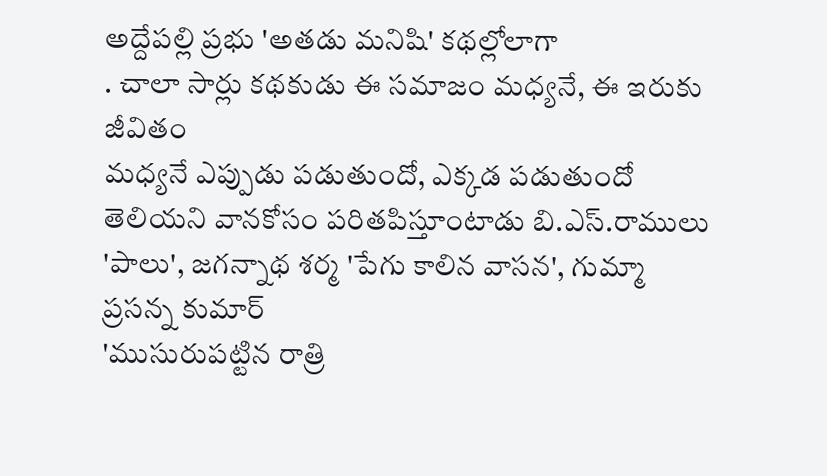అద్దేపల్లి ప్రభు 'అతడు మనిషి' కథల్లోలాగా
. చాలా సార్లు కథకుడు ఈ సమాజం మధ్యనే, ఈ ఇరుకు జీవితం
మధ్యనే ఎప్పుడు పడుతుందో, ఎక్కడ పడుతుందో
తెలియని వానకోసం పరితపిస్తూంటాడు బి.ఎస్.రాములు
'పాలు', జగన్నాథ శర్మ 'పేగు కాలిన వాసన', గుమ్మా ప్రసన్న కుమార్
'ముసురుపట్టిన రాత్రి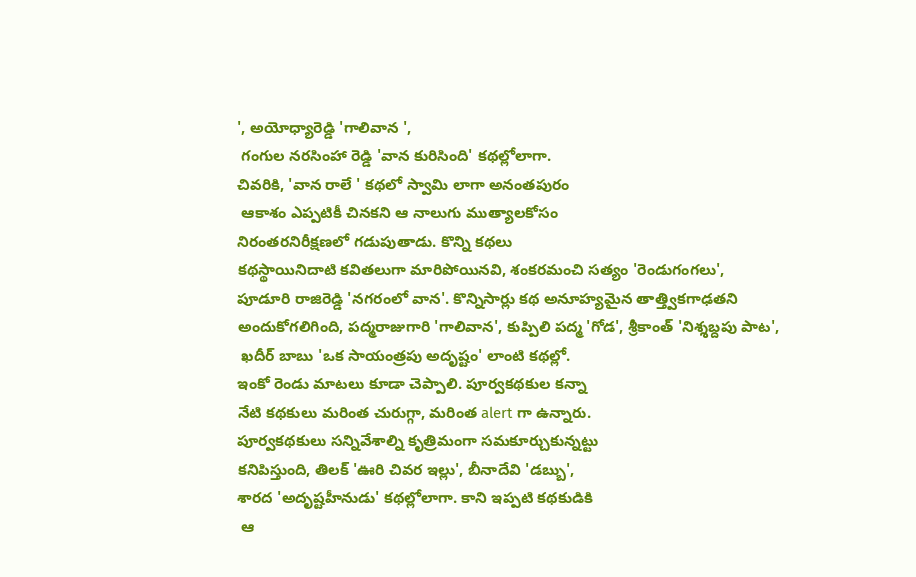', అయోధ్యారెడ్డి 'గాలివాన ',
 గంగుల నరసింహా రెడ్డి 'వాన కురిసింది' కథల్లోలాగా.
చివరికి, 'వాన రాలే ' కథలో స్వామి లాగా అనంతపురం
 ఆకాశం ఎప్పటికీ చినకని ఆ నాలుగు ముత్యాలకోసం
నిరంతరనిరీక్షణలో గడుపుతాడు. కొన్ని కథలు
కథస్థాయినిదాటి కవితలుగా మారిపోయినవి, శంకరమంచి సత్యం 'రెండుగంగలు',
పూడూరి రాజిరెడ్డి 'నగరంలో వాన'. కొన్నిసార్లు కథ అనూహ్యమైన తాత్త్వికగాఢతని
అందుకోగలిగింది, పద్మరాజుగారి 'గాలివాన', కుప్పిలి పద్మ 'గోడ', శ్రీకాంత్ 'నిశ్శబ్దపు పాట',
 ఖదీర్ బాబు 'ఒక సాయంత్రపు అదృష్టం' లాంటి కథల్లో.
ఇంకో రెండు మాటలు కూడా చెప్పాలి. పూర్వకథకుల కన్నా
నేటి కథకులు మరింత చురుగ్గా, మరింత alert గా ఉన్నారు.
పూర్వకథకులు సన్నివేశాల్ని కృత్రిమంగా సమకూర్చుకున్నట్టు
కనిపిస్తుంది, తిలక్ 'ఊరి చివర ఇల్లు', బీనాదేవి 'డబ్బు',
శారద 'అదృష్టహీనుడు' కథల్లోలాగా. కాని ఇప్పటి కథకుడికి
 ఆ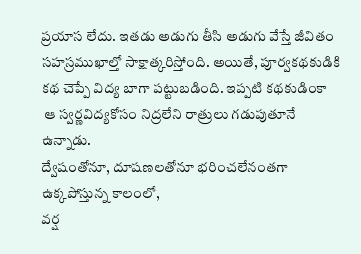ప్రయాస లేదు. ఇతడు అడుగు తీసి అడుగు వేస్తే జీవితం
సహస్రముఖాల్తో సాక్షాత్కరిస్తోంది. అయితే, పూర్వకథకుడికి
కథ చెప్పే విద్య బాగా పట్టుబడింది. ఇప్పటి కథకుడింకా
 ఆ స్వర్ణవిద్యకోసం నిద్రలేని రాత్రులు గడుపుతూనే ఉన్నాడు.
ద్వేషంతోనూ, దూషణలతోనూ భరించలేనంతగా ఉక్కపోస్తున్న కాలంలో,
వర్ష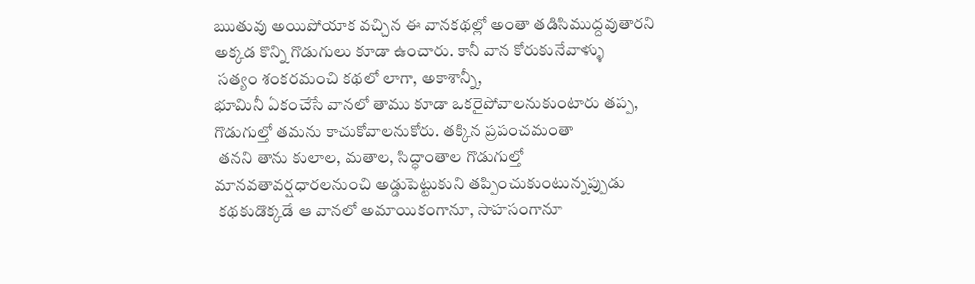ఋతువు అయిపోయాక వచ్చిన ఈ వానకథల్లో అంతా తడిసిముద్దవుతారని
అక్కడ కొన్ని గొడుగులు కూడా ఉంచారు. కానీ వాన కోరుకునేవాళ్ళు
 సత్యం శంకరమంచి కథలో లాగా, అకాశాన్నీ,
భూమినీ ఏకంచేసే వానలో తాము కూడా ఒకరైపోవాలనుకుంటారు తప్ప,
గొడుగుల్తో తమను కాచుకోవాలనుకోరు. తక్కిన ప్రపంచమంతా
 తనని తాను కులాల, మతాల, సిద్ధాంతాల గొడుగుల్తో
మానవతావర్షధారలనుంచి అడ్డుపెట్టుకుని తప్పించుకుంటున్నప్పుడు
 కథకుడొక్కడే ఆ వానలో అమాయికంగానూ, సాహసంగానూ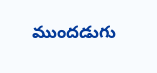ముందడుగు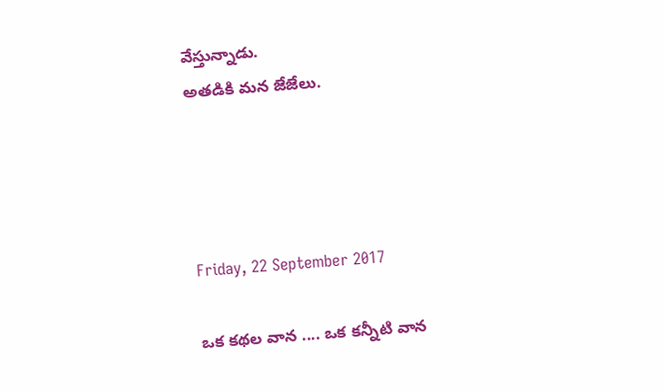వేస్తున్నాడు.
అతడికి మన జేజేలు.




Friday, 22 September 2017

ఒక కథల వాన .... ఒక కన్నీటి వాన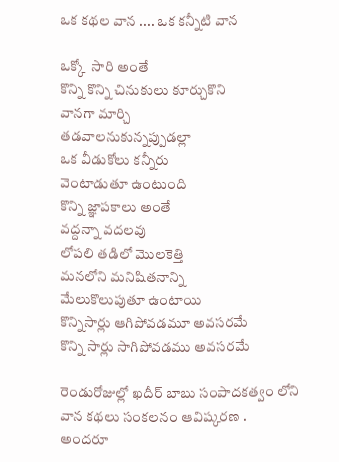ఒక కథల వాన .... ఒక కన్నీటి వాన

ఒక్కో  సారి అంతే
కొన్ని కొన్ని చినుకులు కూర్చుకొని
వానగా మార్చి
తడవాలనుకున్నప్పుడల్లా
ఒక వీడుకోలు కన్నీరు
వెంటాడుతూ ఉంటుంది
కొన్ని జ్ఞాపకాలు అంతే
వద్దన్నా వదలవు
లోపలి తడిలో మొలకెత్తి
మనలోని మనిషితనాన్ని
మేలుకొలుపుతూ ఉంటాయి
కొన్నిసార్లు ఆగిపోవడమూ అవసరమే
కొన్ని సార్లు సాగిపోవడము అవసరమే

రెండురోజుల్లో ఖదీర్ బాబు సంపాదకత్వం లోని
వాన కథలు సంకలనం ఆవిష్కరణ .
అందరూ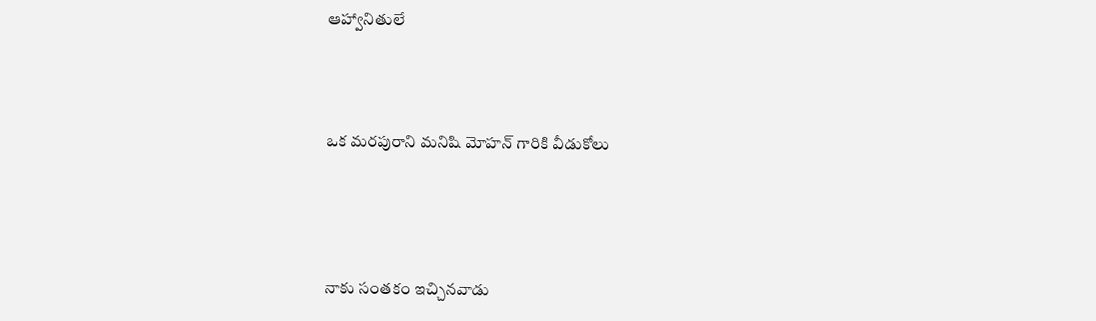ఆహ్వానితులే




ఒక మరపురాని మనిషి మోహన్ గారికి వీడుకోలు





నాకు సంతకం ఇచ్చినవాడు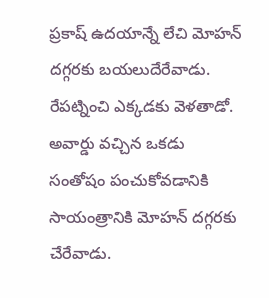ప్రకాష్ ఉదయాన్నే లేచి మోహన్ దగ్గరకు బయలుదేరేవాడు.
రేపట్నించి ఎక్కడకు వెళతాడో. అవార్డు వచ్చిన ఒకడు
సంతోషం పంచుకోవడానికి సాయంత్రానికి మోహన్ దగ్గరకు చేరేవాడు.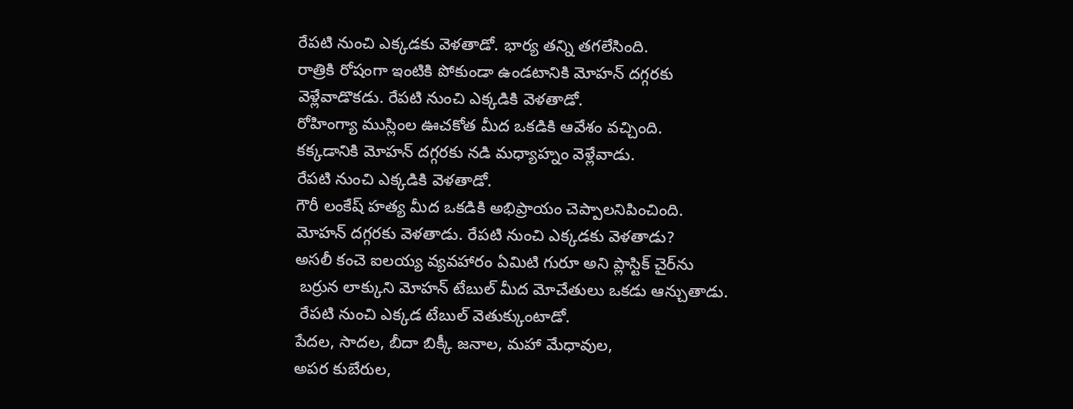రేపటి నుంచి ఎక్కడకు వెళతాడో. భార్య తన్ని తగలేసింది.
రాత్రికి రోషంగా ఇంటికి పోకుండా ఉండటానికి మోహన్ దగ్గరకు
వెళ్లేవాడొకడు. రేపటి నుంచి ఎక్కడికి వెళతాడో.
రోహింగ్యా ముస్లింల ఊచకోత మీద ఒకడికి ఆవేశం వచ్చింది.
కక్కడానికి మోహన్ దగ్గరకు నడి మధ్యాహ్నం వెళ్లేవాడు.
రేపటి నుంచి ఎక్కడికి వెళతాడో.
గౌరీ లంకేష్ హత్య మీద ఒకడికి అభిప్రాయం చెప్పాలనిపించింది.
మోహన్ దగ్గరకు వెళతాడు. రేపటి నుంచి ఎక్కడకు వెళతాడు?
అసలీ కంచె ఐలయ్య వ్యవహారం ఏమిటి గురూ అని ప్లాస్టిక్ చైర్‌ను
 బర్రున లాక్కుని మోహన్ టేబుల్ మీద మోచేతులు ఒకడు ఆన్చుతాడు.
 రేపటి నుంచి ఎక్కడ టేబుల్ వెతుక్కుంటాడో.
పేదల, సాదల, బీదా బిక్కీ జనాల, మహా మేధావుల,
అపర కుబేరుల,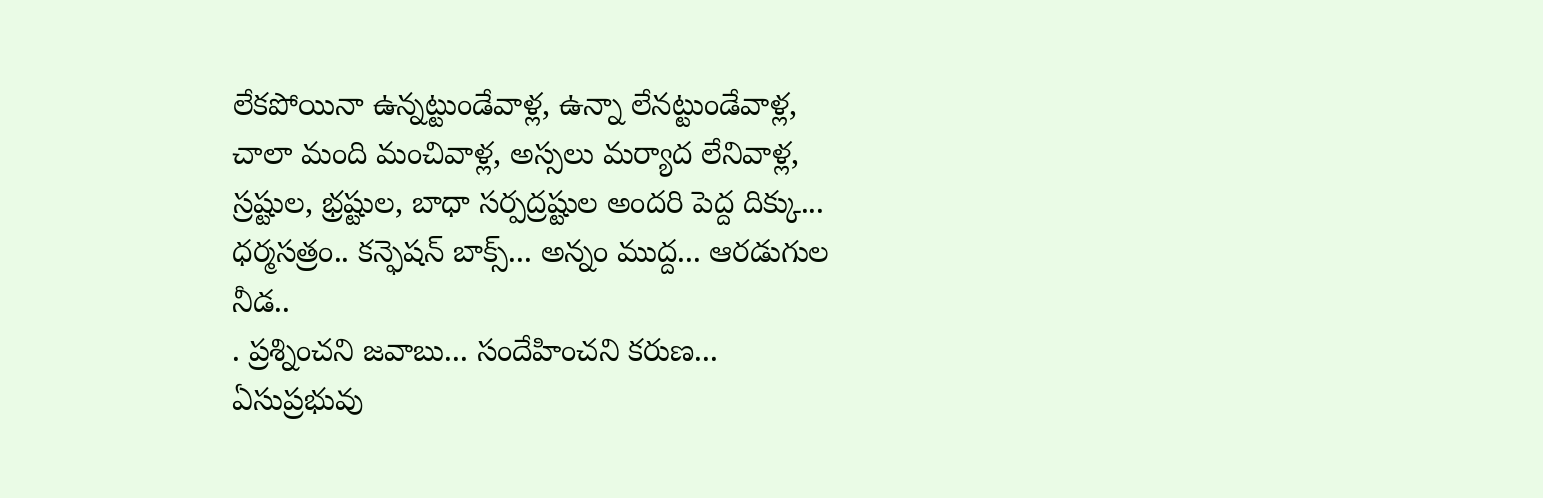లేకపోయినా ఉన్నట్టుండేవాళ్ల, ఉన్నా లేనట్టుండేవాళ్ల,
చాలా మంది మంచివాళ్ల, అస్సలు మర్యాద లేనివాళ్ల,
స్రష్టుల, భ్రష్టుల, బాధా సర్పద్రష్టుల అందరి పెద్ద దిక్కు...
ధర్మసత్రం.. కన్ఫెషన్ బాక్స్... అన్నం ముద్ద... ఆరడుగుల నీడ..
. ప్రశ్నించని జవాబు... సందేహించని కరుణ...
ఏసుప్రభువు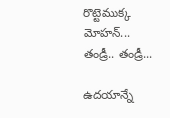రొట్టెముక్క మోహన్... తండ్రీ.. తండ్రీ...

ఉదయాన్నే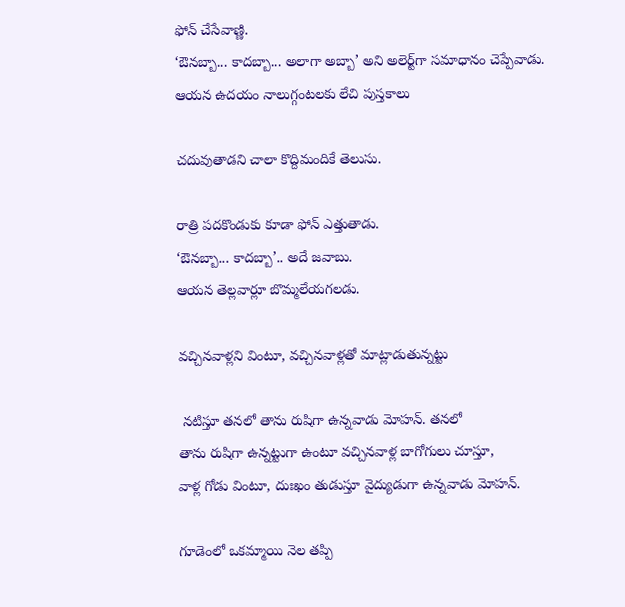ఫోన్ చేసేవాణ్ణి.
‘ఔనబ్బా... కాదబ్బా... అలాగా అబ్బా’ అని అలెర్ట్‌గా సమాధానం చెప్పేవాడు.
ఆయన ఉదయం నాలుగ్గంటలకు లేచి పుస్తకాలు

చదువుతాడని చాలా కొద్దిమందికే తెలుసు.

రాత్రి పదకొండుకు కూడా ఫోన్ ఎత్తుతాడు.
‘ఔనబ్బా... కాదబ్బా’.. అదే జవాబు.
ఆయన తెల్లవార్లూ బొమ్మలేయగలడు.

వచ్చినవాళ్లని వింటూ, వచ్చినవాళ్లతో మాట్లాడుతున్నట్టు

 నటిస్తూ తనలో తాను రుషిగా ఉన్నవాడు మోహన్. తనలో
తాను రుషిగా ఉన్నట్టుగా ఉంటూ వచ్చినవాళ్ల బాగోగులు చూస్తూ,
వాళ్ల గోడు వింటూ, దుఃఖం తుడుస్తూ వైద్యుడుగా ఉన్నవాడు మోహన్.

గూడెంలో ఒకమ్మాయి నెల తప్పి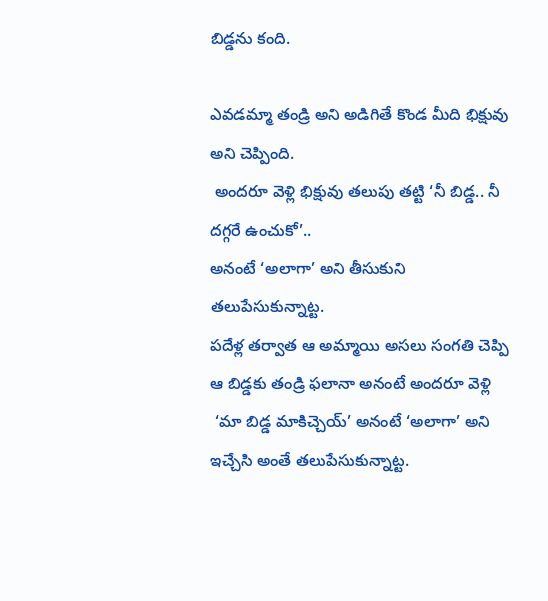బిడ్డను కంది.

ఎవడమ్మా తండ్రి అని అడిగితే కొండ మీది భిక్షువు అని చెప్పింది.
 అందరూ వెళ్లి భిక్షువు తలుపు తట్టి ‘నీ బిడ్డ.. నీ దగ్గరే ఉంచుకో’..
అనంటే ‘అలాగా’ అని తీసుకుని తలుపేసుకున్నాట్ట.
పదేళ్ల తర్వాత ఆ అమ్మాయి అసలు సంగతి చెప్పి
ఆ బిడ్డకు తండ్రి ఫలానా అనంటే అందరూ వెళ్లి
 ‘మా బిడ్డ మాకిచ్చెయ్’ అనంటే ‘అలాగా’ అని ఇచ్చేసి అంతే తలుపేసుకున్నాట్ట.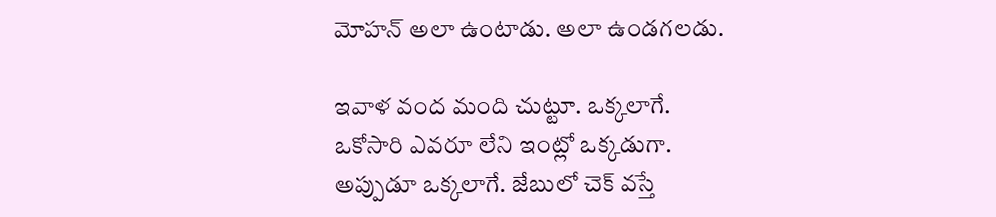మోహన్ అలా ఉంటాడు. అలా ఉండగలడు.

ఇవాళ వంద మంది చుట్టూ. ఒక్కలాగే.
ఒకోసారి ఎవరూ లేని ఇంట్లో ఒక్కడుగా.
అప్పుడూ ఒక్కలాగే. జేబులో చెక్ వస్తే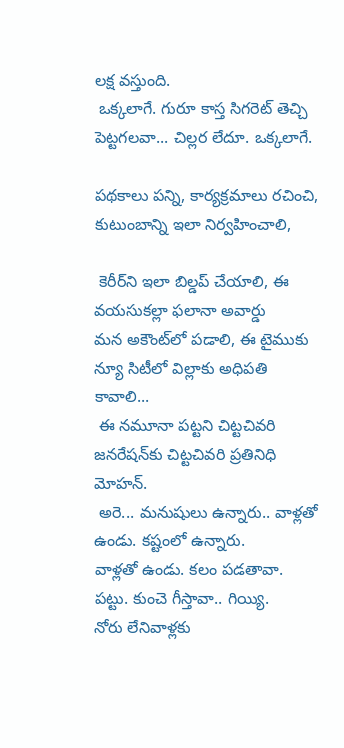లక్ష వస్తుంది.
 ఒక్కలాగే. గురూ కాస్త సిగరెట్ తెచ్చి పెట్టగలవా... చిల్లర లేదూ. ఒక్కలాగే.

పథకాలు పన్ని, కార్యక్రమాలు రచించి, కుటుంబాన్ని ఇలా నిర్వహించాలి,

 కెరీర్‌ని ఇలా బిల్డప్ చేయాలి, ఈ వయసుకల్లా ఫలానా అవార్డు
మన అకౌంట్‌లో పడాలి, ఈ టైముకు న్యూ సిటీలో విల్లాకు అధిపతి కావాలి...
 ఈ నమూనా పట్టని చిట్టచివరి జనరేషన్‌కు చిట్టచివరి ప్రతినిధి మోహన్.
 అరె... మనుషులు ఉన్నారు.. వాళ్లతో ఉండు. కష్టంలో ఉన్నారు.
వాళ్లతో ఉండు. కలం పడతావా. పట్టు. కుంచె గీస్తావా.. గియ్యి.
నోరు లేనివాళ్లకు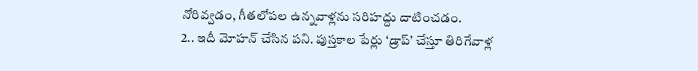నోరివ్వడం, గీతలోపల ఉన్నవాళ్లను సరిహద్దు దాటించడం.
2.. ఇదీ మోహన్ చేసిన పని. పుస్తకాల పేర్లు ‘డ్రాప్’ చేస్తూ తిరిగేవాళ్ల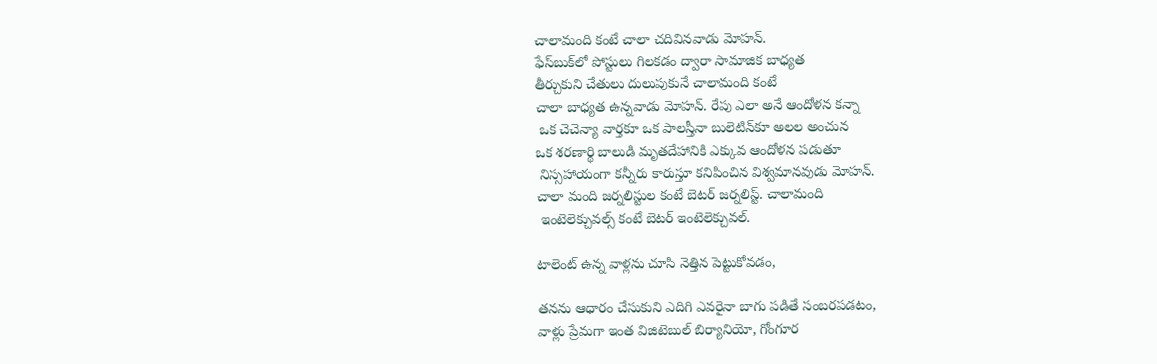చాలామంది కంటే చాలా చదివినవాడు మోహన్.
ఫేస్‌బుక్‌లో పోస్టులు గిలకడం ద్వారా సామాజిక బాధ్యత
తీర్చుకుని చేతులు దులుపుకునే చాలామంది కంటే
చాలా బాధ్యత ఉన్నవాడు మోహన్. రేపు ఎలా అనే ఆందోళన కన్నా
 ఒక చెచెన్యా వార్తకూ ఒక పాలస్తీనా బులెటిన్‌కూ అలల అంచున
ఒక శరణార్థి బాలుడి మృతదేహానికి ఎక్కువ ఆందోళన పడుతూ
 నిస్సహాయంగా కన్నీరు కారుస్తూ కనిపించిన విశ్వమానవుడు మోహన్.
చాలా మంది జర్నలిస్టుల కంటే బెటర్ జర్నలిస్ట్. చాలామంది
 ఇంటెలెక్చువల్స్ కంటే బెటర్ ఇంటెలెక్చువల్.

టాలెంట్ ఉన్న వాళ్లను చూసి నెత్తిన పెట్టుకోవడం,

తనను ఆధారం చేసుకుని ఎదిగి ఎవరైనా బాగు పడితే సంబరపడటం,
వాళ్లు ప్రేమగా ఇంత విజిటెబుల్ బిర్యానియో, గోంగూర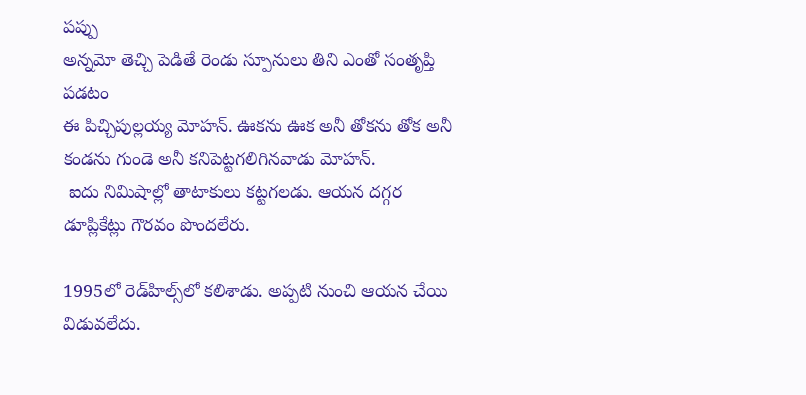పప్పు
అన్నమో తెచ్చి పెడితే రెండు స్పూనులు తిని ఎంతో సంతృప్తి పడటం
ఈ పిచ్చిపుల్లయ్య మోహన్. ఊకను ఊక అనీ తోకను తోక అనీ
కండను గుండె అనీ కనిపెట్టగలిగినవాడు మోహన్.
 ఐదు నిమిషాల్లో తాటాకులు కట్టగలడు. ఆయన దగ్గర డూప్లికేట్లు గౌరవం పొందలేరు.

1995లో రెడ్‌హిల్స్‌లో కలిశాడు. అప్పటి నుంచి ఆయన చేయి విడువలేదు.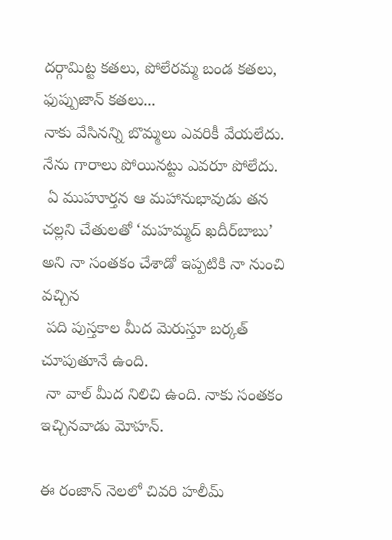దర్గామిట్ట కతలు, పోలేరమ్మ బండ కతలు, ఫుప్పుజాన్ కతలు...
నాకు వేసినన్ని బొమ్మలు ఎవరికీ వేయలేదు. నేను గారాలు పోయినట్టు ఎవరూ పోలేదు.
 ఏ ముహూర్తన ఆ మహానుభావుడు తన చల్లని చేతులతో ‘మహమ్మద్ ఖదీర్‌బాబు’
అని నా సంతకం చేశాడో ఇప్పటికి నా నుంచి వచ్చిన
 పది పుస్తకాల మీద మెరుస్తూ బర్కత్ చూపుతూనే ఉంది.
 నా వాల్ మీద నిలిచి ఉంది. నాకు సంతకం ఇచ్చినవాడు మోహన్.

ఈ రంజాన్ నెలలో చివరి హలీమ్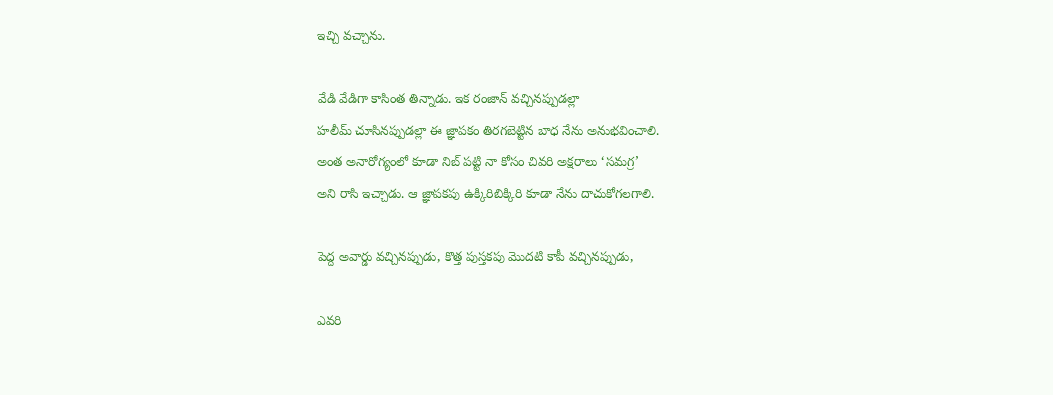ఇచ్చి వచ్చాను.

వేడి వేడిగా కాసింత తిన్నాడు. ఇక రంజాన్ వచ్చినప్పుడల్లా
హలీమ్ చూసినప్పుడల్లా ఈ జ్ఞాపకం తిరగబెట్టిన బాధ నేను అనుభవించాలి.
అంత అనారోగ్యంలో కూడా నిబ్ పట్టి నా కోసం చివరి అక్షరాలు ‘సమగ్ర’
అని రాసి ఇచ్చాడు. ఆ జ్ఞాపకపు ఉక్కిరిబిక్కిరి కూడా నేను దాచుకోగలగాలి.

పెద్ద అవార్డు వచ్చినప్పుడు, కొత్త పుస్తకపు మొదటి కాపీ వచ్చినప్పుడు,

ఎవరి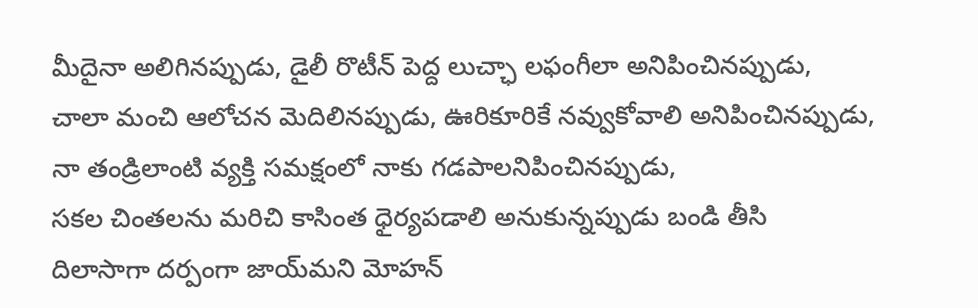మీదైనా అలిగినప్పుడు, డైలీ రొటీన్ పెద్ద లుచ్ఛా లఫంగీలా అనిపించినప్పుడు,
చాలా మంచి ఆలోచన మెదిలినప్పుడు, ఊరికూరికే నవ్వుకోవాలి అనిపించినప్పుడు,
నా తండ్రిలాంటి వ్యక్తి సమక్షంలో నాకు గడపాలనిపించినప్పుడు,
సకల చింతలను మరిచి కాసింత ధైర్యపడాలి అనుకున్నప్పుడు బండి తీసి
దిలాసాగా దర్పంగా జాయ్‌మని మోహన్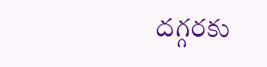దగ్గరకు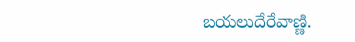బయలుదేరేవాణ్ణి.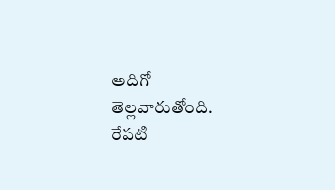అదిగో తెల్లవారుతోంది.
రేపటి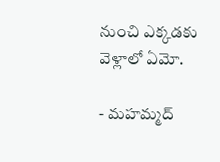నుంచి ఎక్కడకు వెళ్లాలో ఏమో.

- మహమ్మద్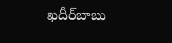ఖదీర్‌బాబు